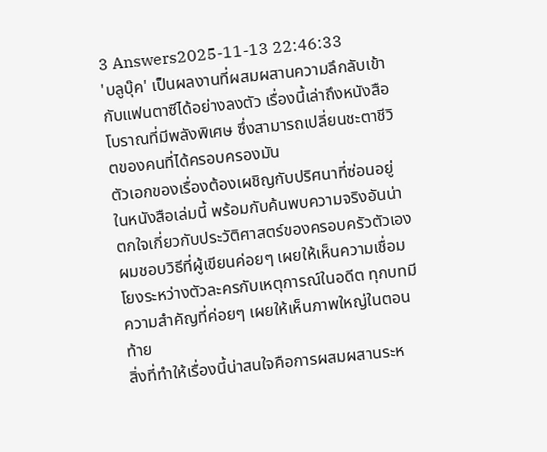3 Answers2025-11-13 22:46:33
'บลูบุ๊ค' เป็นผลงานที่ผสมผสานความลึกลับเข้ากับแฟนตาซีได้อย่างลงตัว เรื่องนี้เล่าถึงหนังสือโบราณที่มีพลังพิเศษ ซึ่งสามารถเปลี่ยนชะตาชีวิตของคนที่ได้ครอบครองมัน
ตัวเอกของเรื่องต้องเผชิญกับปริศนาที่ซ่อนอยู่ในหนังสือเล่มนี้ พร้อมกับค้นพบความจริงอันน่าตกใจเกี่ยวกับประวัติศาสตร์ของครอบครัวตัวเอง ผมชอบวิธีที่ผู้เขียนค่อยๆ เผยให้เห็นความเชื่อมโยงระหว่างตัวละครกับเหตุการณ์ในอดีต ทุกบทมีความสำคัญที่ค่อยๆ เผยให้เห็นภาพใหญ่ในตอนท้าย
สิ่งที่ทำให้เรื่องนี้น่าสนใจคือการผสมผสานระห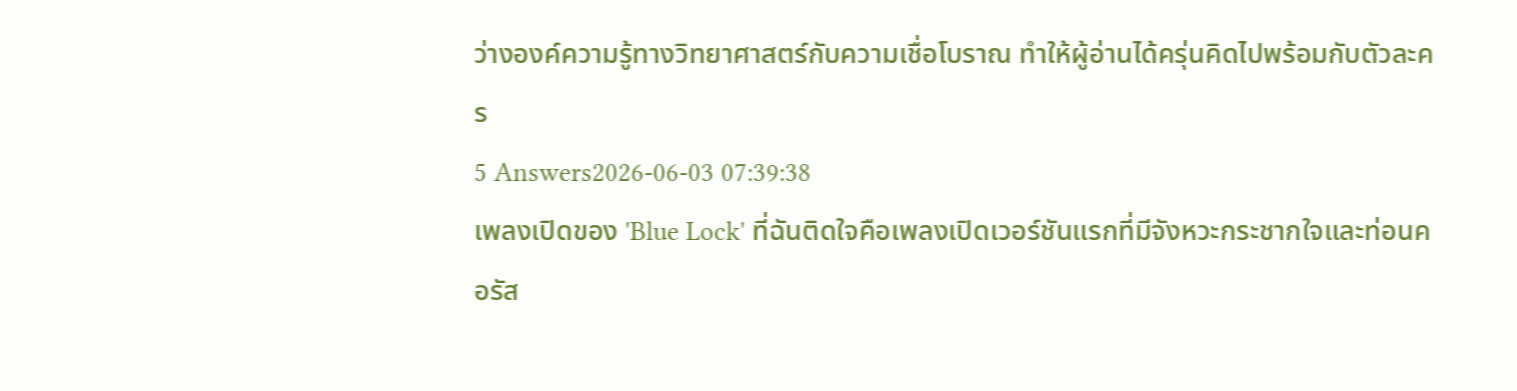ว่างองค์ความรู้ทางวิทยาศาสตร์กับความเชื่อโบราณ ทำให้ผู้อ่านได้ครุ่นคิดไปพร้อมกับตัวละคร
5 Answers2026-06-03 07:39:38
เพลงเปิดของ 'Blue Lock' ที่ฉันติดใจคือเพลงเปิดเวอร์ชันแรกที่มีจังหวะกระชากใจและท่อนคอรัส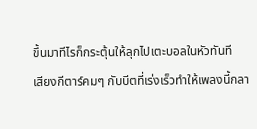ขึ้นมาทีไรก็กระตุ้นให้ลุกไปเตะบอลในหัวทันที
เสียงกีตาร์คมๆ กับบีตที่เร่งเร็วทำให้เพลงนี้กลา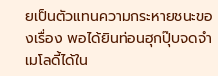ยเป็นตัวแทนความกระหายชนะของเรื่อง พอได้ยินท่อนฮุกปุ๊บจดจำเมโลดี้ได้ใน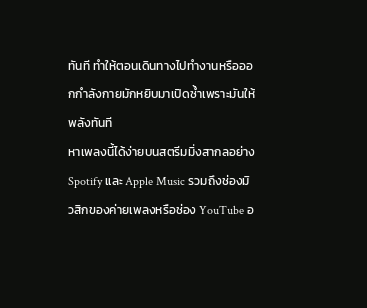ทันที ทำให้ตอนเดินทางไปทำงานหรือออกกำลังกายมักหยิบมาเปิดซ้ำเพราะมันให้พลังทันที
หาเพลงนี้ได้ง่ายบนสตรีมมิ่งสากลอย่าง Spotify และ Apple Music รวมถึงช่องมิวสิกของค่ายเพลงหรือช่อง YouTube อ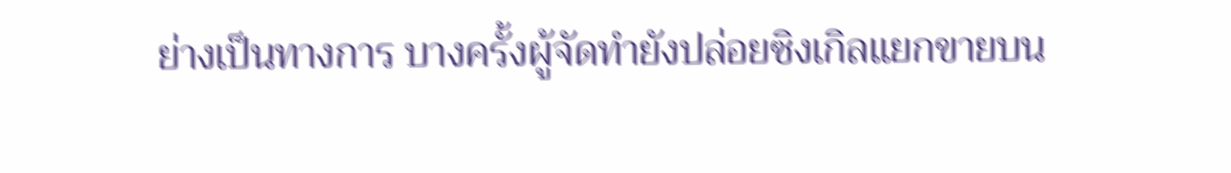ย่างเป็นทางการ บางครั้งผู้จัดทำยังปล่อยซิงเกิลแยกขายบน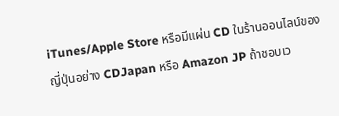iTunes/Apple Store หรือมีแผ่น CD ในร้านออนไลน์ของญี่ปุ่นอย่าง CDJapan หรือ Amazon JP ถ้าชอบเว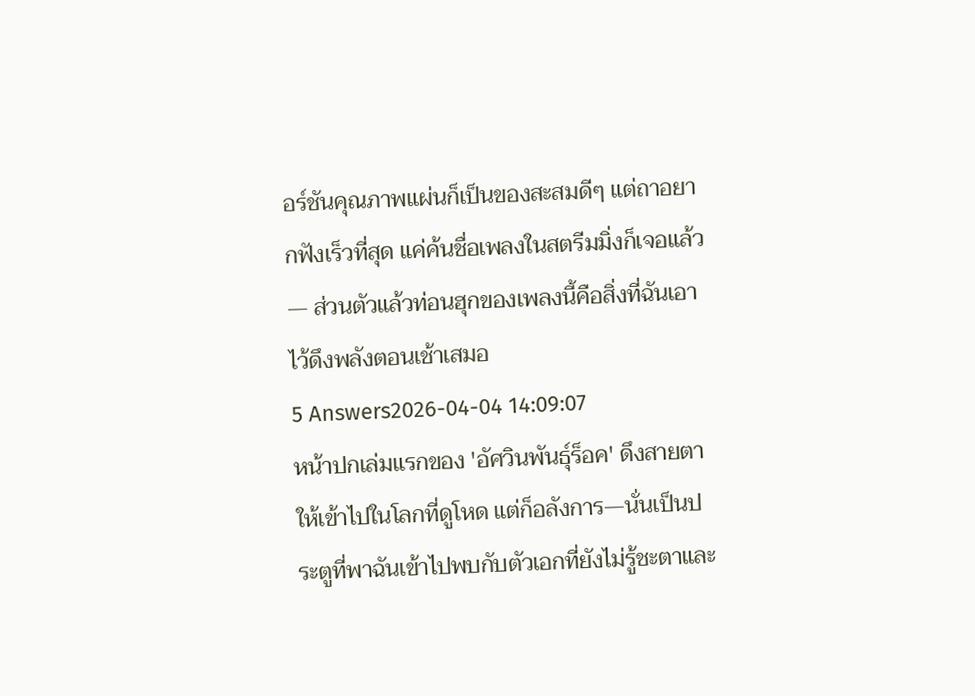อร์ชันคุณภาพแผ่นก็เป็นของสะสมดีๆ แต่ถาอยากฟังเร็วที่สุด แค่ค้นชื่อเพลงในสตรีมมิ่งก็เจอแล้ว — ส่วนตัวแล้วท่อนฮุกของเพลงนี้คือสิ่งที่ฉันเอาไว้ดึงพลังตอนเช้าเสมอ
5 Answers2026-04-04 14:09:07
หน้าปกเล่มแรกของ 'อัศวินพันธุ์ร็อค' ดึงสายตาให้เข้าไปในโลกที่ดูโหด แต่ก็อลังการ—นั่นเป็นประตูที่พาฉันเข้าไปพบกับตัวเอกที่ยังไม่รู้ชะตาและ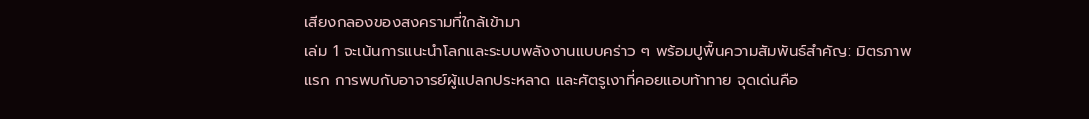เสียงกลองของสงครามที่ใกล้เข้ามา
เล่ม 1 จะเน้นการแนะนำโลกและระบบพลังงานแบบคร่าว ๆ พร้อมปูพื้นความสัมพันธ์สำคัญ: มิตรภาพแรก การพบกับอาจารย์ผู้แปลกประหลาด และศัตรูเงาที่คอยแอบท้าทาย จุดเด่นคือ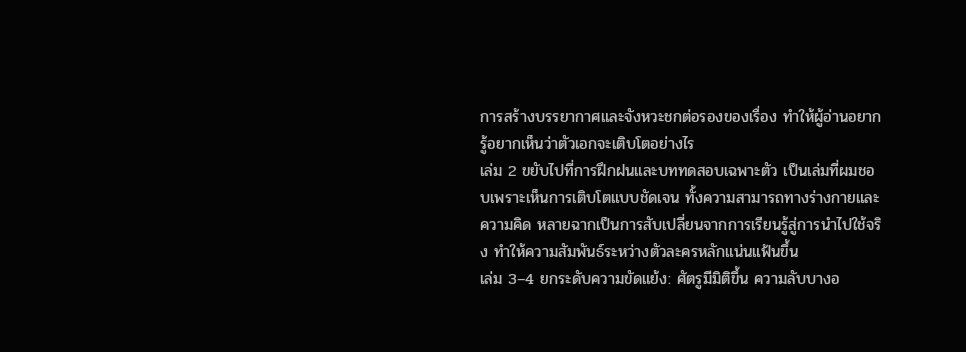การสร้างบรรยากาศและจังหวะชกต่อรองของเรื่อง ทำให้ผู้อ่านอยากรู้อยากเห็นว่าตัวเอกจะเติบโตอย่างไร
เล่ม 2 ขยับไปที่การฝึกฝนและบททดสอบเฉพาะตัว เป็นเล่มที่ผมชอบเพราะเห็นการเติบโตแบบชัดเจน ทั้งความสามารถทางร่างกายและความคิด หลายฉากเป็นการสับเปลี่ยนจากการเรียนรู้สู่การนำไปใช้จริง ทำให้ความสัมพันธ์ระหว่างตัวละครหลักแน่นแฟ้นขึ้น
เล่ม 3–4 ยกระดับความขัดแย้ง: ศัตรูมีมิติขึ้น ความลับบางอ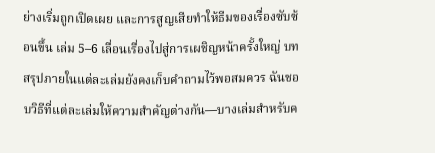ย่างเริ่มถูกเปิดเผย และการสูญเสียทำให้ธีมของเรื่องซับซ้อนขึ้น เล่ม 5–6 เลื่อนเรื่องไปสู่การเผชิญหน้าครั้งใหญ่ บทสรุปภายในแต่ละเล่มยังคงเก็บคำถามไว้พอสมควร ฉันชอบวิธีที่แต่ละเล่มให้ความสำคัญต่างกัน—บางเล่มสำหรับค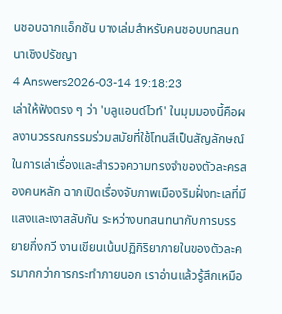นชอบฉากแอ็กชัน บางเล่มสำหรับคนชอบบทสนทนาเชิงปรัชญา
4 Answers2026-03-14 19:18:23
เล่าให้ฟังตรง ๆ ว่า 'บลูแอนด์ไวท์' ในมุมมองนี้คือผลงานวรรณกรรมร่วมสมัยที่ใช้โทนสีเป็นสัญลักษณ์ในการเล่าเรื่องและสำรวจความทรงจำของตัวละครสองคนหลัก ฉากเปิดเรื่องจับภาพเมืองริมฝั่งทะเลที่มีแสงและเงาสลับกัน ระหว่างบทสนทนากับการบรรยายกึ่งกวี งานเขียนเน้นปฏิกิริยาภายในของตัวละครมากกว่าการกระทำภายนอก เราอ่านแล้วรู้สึกเหมือ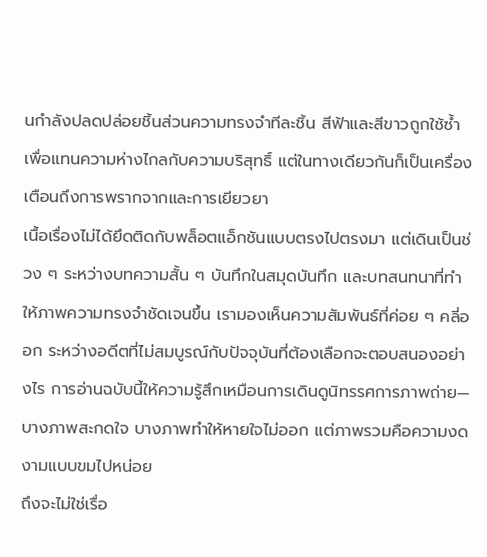นกำลังปลดปล่อยชิ้นส่วนความทรงจำทีละชิ้น สีฟ้าและสีขาวถูกใช้ซ้ำเพื่อแทนความห่างไกลกับความบริสุทธิ์ แต่ในทางเดียวกันก็เป็นเครื่องเตือนถึงการพรากจากและการเยียวยา
เนื้อเรื่องไม่ได้ยึดติดกับพล็อตแอ็กชันแบบตรงไปตรงมา แต่เดินเป็นช่วง ๆ ระหว่างบทความสั้น ๆ บันทึกในสมุดบันทึก และบทสนทนาที่ทำให้ภาพความทรงจำชัดเจนขึ้น เรามองเห็นความสัมพันธ์ที่ค่อย ๆ คลี่ออก ระหว่างอดีตที่ไม่สมบูรณ์กับปัจจุบันที่ต้องเลือกจะตอบสนองอย่างไร การอ่านฉบับนี้ให้ความรู้สึกเหมือนการเดินดูนิทรรศการภาพถ่าย—บางภาพสะกดใจ บางภาพทำให้หายใจไม่ออก แต่ภาพรวมคือความงดงามแบบขมไปหน่อย
ถึงจะไม่ใช่เรื่อ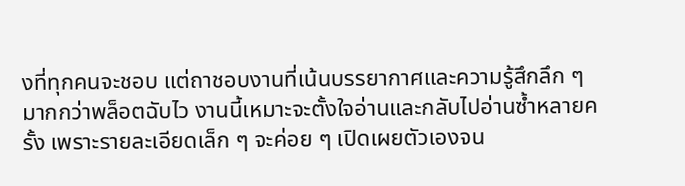งที่ทุกคนจะชอบ แต่ถาชอบงานที่เน้นบรรยากาศและความรู้สึกลึก ๆ มากกว่าพล็อตฉับไว งานนี้เหมาะจะตั้งใจอ่านและกลับไปอ่านซ้ำหลายครั้ง เพราะรายละเอียดเล็ก ๆ จะค่อย ๆ เปิดเผยตัวเองจน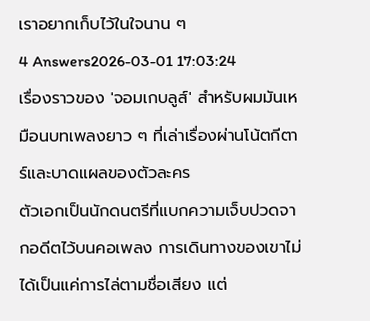เราอยากเก็บไว้ในใจนาน ๆ
4 Answers2026-03-01 17:03:24
เรื่องราวของ 'จอมเกบลูส์' สำหรับผมมันเหมือนบทเพลงยาว ๆ ที่เล่าเรื่องผ่านโน้ตกีตาร์และบาดแผลของตัวละคร
ตัวเอกเป็นนักดนตรีที่แบกความเจ็บปวดจากอดีตไว้บนคอเพลง การเดินทางของเขาไม่ได้เป็นแค่การไล่ตามชื่อเสียง แต่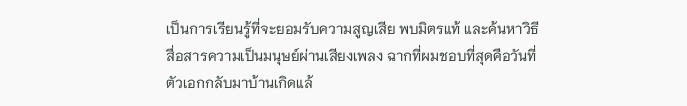เป็นการเรียนรู้ที่จะยอมรับความสูญเสีย พบมิตรแท้ และค้นหาวิธีสื่อสารความเป็นมนุษย์ผ่านเสียงเพลง ฉากที่ผมชอบที่สุดคือวันที่ตัวเอกกลับมาบ้านเกิดแล้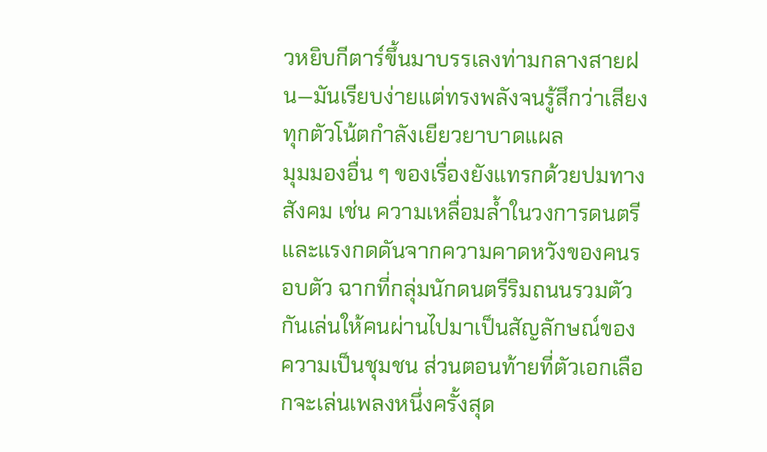วหยิบกีตาร์ขึ้นมาบรรเลงท่ามกลางสายฝน—มันเรียบง่ายแต่ทรงพลังจนรู้สึกว่าเสียงทุกตัวโน้ตกำลังเยียวยาบาดแผล
มุมมองอื่น ๆ ของเรื่องยังแทรกด้วยปมทางสังคม เช่น ความเหลื่อมล้ำในวงการดนตรี และแรงกดดันจากความคาดหวังของคนรอบตัว ฉากที่กลุ่มนักดนตรีริมถนนรวมตัวกันเล่นให้คนผ่านไปมาเป็นสัญลักษณ์ของความเป็นชุมชน ส่วนตอนท้ายที่ตัวเอกเลือกจะเล่นเพลงหนึ่งครั้งสุด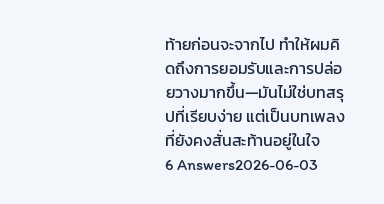ท้ายก่อนจะจากไป ทำให้ผมคิดถึงการยอมรับและการปล่อยวางมากขึ้น—มันไม่ใช่บทสรุปที่เรียบง่าย แต่เป็นบทเพลงที่ยังคงสั่นสะท้านอยู่ในใจ
6 Answers2026-06-03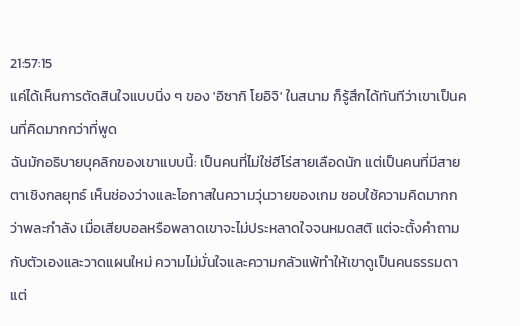21:57:15
แค่ได้เห็นการตัดสินใจแบบนิ่ง ๆ ของ 'อิซากิ โยอิจิ' ในสนาม ก็รู้สึกได้ทันทีว่าเขาเป็นคนที่คิดมากกว่าที่พูด
ฉันมักอธิบายบุคลิกของเขาแบบนี้: เป็นคนที่ไม่ใช่ฮีโร่สายเลือดนัก แต่เป็นคนที่มีสายตาเชิงกลยุทธ์ เห็นช่องว่างและโอกาสในความวุ่นวายของเกม ชอบใช้ความคิดมากกว่าพละกำลัง เมื่อเสียบอลหรือพลาดเขาจะไม่ประหลาดใจจนหมดสติ แต่จะตั้งคำถามกับตัวเองและวาดแผนใหม่ ความไม่มั่นใจและความกลัวแพ้ทำให้เขาดูเป็นคนธรรมดา แต่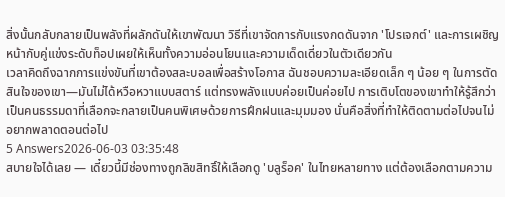สิ่งนั้นกลับกลายเป็นพลังที่ผลักดันให้เขาพัฒนา วิธีที่เขาจัดการกับแรงกดดันจาก 'โปรเจกต์' และการเผชิญหน้ากับคู่แข่งระดับท็อปเผยให้เห็นทั้งความอ่อนโยนและความเด็ดเดี่ยวในตัวเดียวกัน
เวลาคิดถึงฉากการแข่งขันที่เขาต้องสละบอลเพื่อสร้างโอกาส ฉันชอบความละเอียดเล็ก ๆ น้อย ๆ ในการตัดสินใจของเขา—มันไม่ได้หวือหวาแบบสตาร์ แต่ทรงพลังแบบค่อยเป็นค่อยไป การเติบโตของเขาทำให้รู้สึกว่าเป็นคนธรรมดาที่เลือกจะกลายเป็นคนพิเศษด้วยการฝึกฝนและมุมมอง นั่นคือสิ่งที่ทำให้ติดตามต่อไปจนไม่อยากพลาดตอนต่อไป
5 Answers2026-06-03 03:35:48
สบายใจได้เลย — เดี๋ยวนี้มีช่องทางถูกลิขสิทธิ์ให้เลือกดู 'บลูร็อค' ในไทยหลายทาง แต่ต้องเลือกตามความ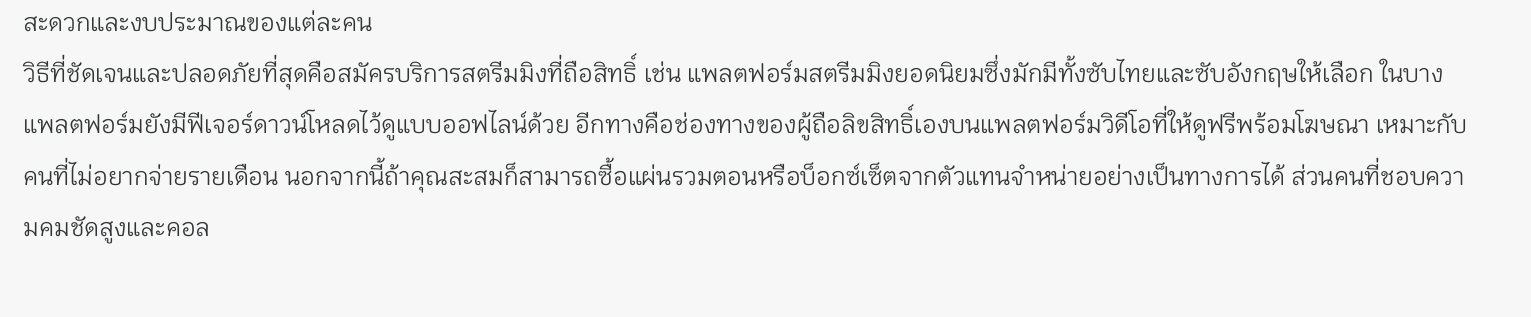สะดวกและงบประมาณของแต่ละคน
วิธีที่ชัดเจนและปลอดภัยที่สุดคือสมัครบริการสตรีมมิงที่ถือสิทธิ์ เช่น แพลตฟอร์มสตรีมมิงยอดนิยมซึ่งมักมีทั้งซับไทยและซับอังกฤษให้เลือก ในบางแพลตฟอร์มยังมีฟีเจอร์ดาวน์โหลดไว้ดูแบบออฟไลน์ด้วย อีกทางคือช่องทางของผู้ถือลิขสิทธิ์เองบนแพลตฟอร์มวิดีโอที่ให้ดูฟรีพร้อมโฆษณา เหมาะกับคนที่ไม่อยากจ่ายรายเดือน นอกจากนี้ถ้าคุณสะสมก็สามารถซื้อแผ่นรวมตอนหรือบ็อกซ์เซ็ตจากตัวแทนจำหน่ายอย่างเป็นทางการได้ ส่วนคนที่ชอบความคมชัดสูงและคอล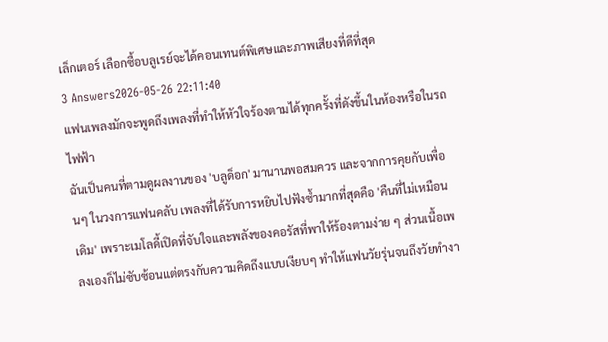เล็กเตอร์ เลือกซื้อบลูเรย์จะได้คอนเทนต์พิเศษและภาพเสียงที่ดีที่สุด
3 Answers2026-05-26 22:11:40
แฟนเพลงมักจะพูดถึงเพลงที่ทำให้หัวใจร้องตามได้ทุกครั้งที่ดังขึ้นในห้องหรือในรถไฟฟ้า
ฉันเป็นคนที่ตามดูผลงานของ 'บลูด็อก' มานานพอสมควร และจากการคุยกับเพื่อนๆ ในวงการแฟนคลับ เพลงที่ได้รับการหยิบไปฟังซ้ำมากที่สุดคือ 'คืนที่ไม่เหมือนเดิม' เพราะเมโลดี้เปิดที่จับใจและพลังของคอรัสที่พาให้ร้องตามง่าย ๆ ส่วนเนื้อเพลงเองก็ไม่ซับซ้อนแต่ตรงกับความคิดถึงแบบเงียบๆ ทำให้แฟนวัยรุ่นจนถึงวัยทำงา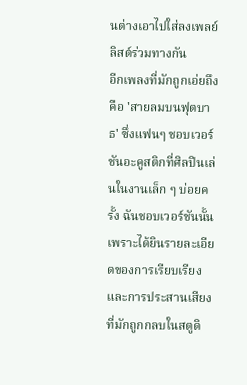นต่างเอาไปใส่ลงเพลย์ลิสต์ร่วมทางกัน
อีกเพลงที่มักถูกเอ่ยถึงคือ 'สายลมบนฟุตบาธ' ซึ่งแฟนๆ ชอบเวอร์ชันอะคูสติกที่ศิลปินเล่นในงานเล็ก ๆ บ่อยครั้ง ฉันชอบเวอร์ชันนั้นเพราะได้ยินรายละเอียดของการเรียบเรียงและการประสานเสียงที่มักถูกกลบในสตูดิ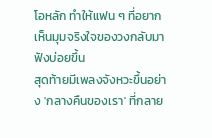โอหลัก ทำให้แฟน ๆ ที่อยากเห็นมุมจริงใจของวงกลับมาฟังบ่อยขึ้น
สุดท้ายมีเพลงจังหวะขึ้นอย่าง 'กลางคืนของเรา' ที่กลาย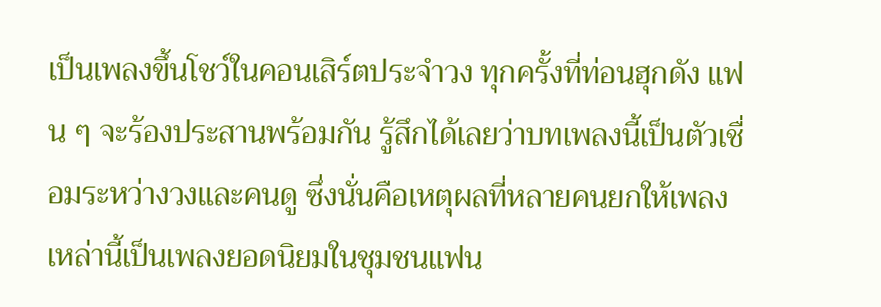เป็นเพลงขึ้นโชว์ในคอนเสิร์ตประจำวง ทุกครั้งที่ท่อนฮุกดัง แฟน ๆ จะร้องประสานพร้อมกัน รู้สึกได้เลยว่าบทเพลงนี้เป็นตัวเชื่อมระหว่างวงและคนดู ซึ่งนั่นคือเหตุผลที่หลายคนยกให้เพลงเหล่านี้เป็นเพลงยอดนิยมในชุมชนแฟน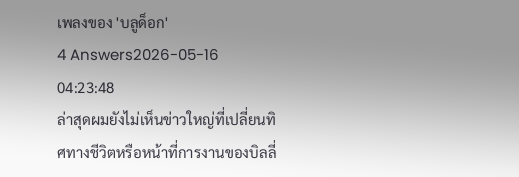เพลงของ 'บลูด็อก'
4 Answers2026-05-16 04:23:48
ล่าสุดผมยังไม่เห็นข่าวใหญ่ที่เปลี่ยนทิศทางชีวิตหรือหน้าที่การงานของบิลลี่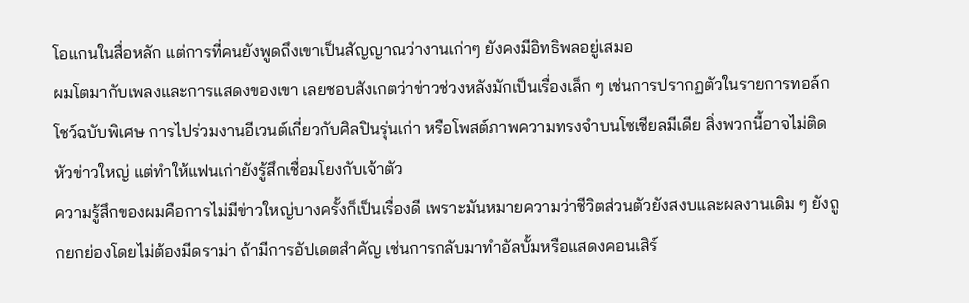โอแกนในสื่อหลัก แต่การที่คนยังพูดถึงเขาเป็นสัญญาณว่างานเก่าๆ ยังคงมีอิทธิพลอยู่เสมอ
ผมโตมากับเพลงและการแสดงของเขา เลยชอบสังเกตว่าข่าวช่วงหลังมักเป็นเรื่องเล็ก ๆ เช่นการปรากฏตัวในรายการทอล์กโชว์ฉบับพิเศษ การไปร่วมงานอีเวนต์เกี่ยวกับศิลปินรุ่นเก่า หรือโพสต์ภาพความทรงจำบนโซเชียลมีเดีย สิ่งพวกนี้อาจไม่ติดหัวข่าวใหญ่ แต่ทำให้แฟนเก่ายังรู้สึกเชื่อมโยงกับเจ้าตัว
ความรู้สึกของผมคือการไม่มีข่าวใหญ่บางครั้งก็เป็นเรื่องดี เพราะมันหมายความว่าชีวิตส่วนตัวยังสงบและผลงานเดิม ๆ ยังถูกยกย่องโดยไม่ต้องมีดราม่า ถ้ามีการอัปเดตสำคัญ เช่นการกลับมาทำอัลบั้มหรือแสดงคอนเสิร์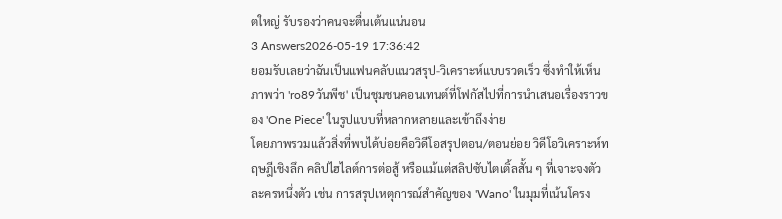ตใหญ่ รับรองว่าคนจะตื่นเต้นแน่นอน
3 Answers2026-05-19 17:36:42
ยอมรับเลยว่าฉันเป็นแฟนคลับแนวสรุป-วิเคราะห์แบบรวดเร็ว ซึ่งทำให้เห็นภาพว่า 'ro89วันพีช' เป็นชุมชนคอนเทนต์ที่โฟกัสไปที่การนำเสนอเรื่องราวของ 'One Piece' ในรูปแบบที่หลากหลายและเข้าถึงง่าย
โดยภาพรวมแล้วสิ่งที่พบได้บ่อยคือวิดีโอสรุปตอน/ตอนย่อย วิดีโอวิเคราะห์ทฤษฎีเชิงลึก คลิปไฮไลต์การต่อสู้ หรือแม้แต่สลิปซับไตเติ้ลสั้น ๆ ที่เจาะจงตัวละครหนึ่งตัว เช่น การสรุปเหตุการณ์สำคัญของ 'Wano' ในมุมที่เน้นโครง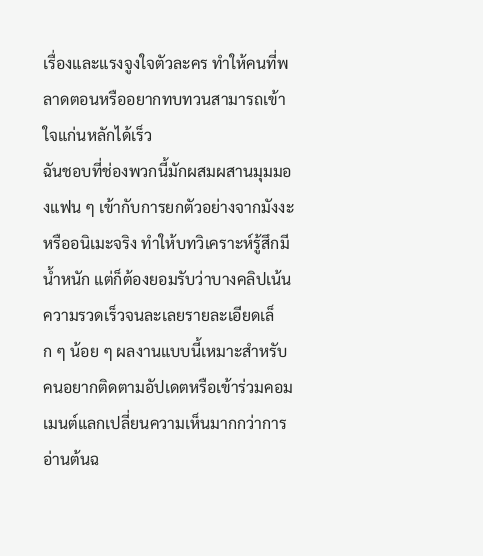เรื่องและแรงจูงใจตัวละคร ทำให้คนที่พลาดตอนหรืออยากทบทวนสามารถเข้าใจแก่นหลักได้เร็ว
ฉันชอบที่ช่องพวกนี้มักผสมผสานมุมมองแฟน ๆ เข้ากับการยกตัวอย่างจากมังงะหรืออนิเมะจริง ทำให้บทวิเคราะห์รู้สึกมีน้ำหนัก แต่ก็ต้องยอมรับว่าบางคลิปเน้นความรวดเร็วจนละเลยรายละเอียดเล็ก ๆ น้อย ๆ ผลงานแบบนี้เหมาะสำหรับคนอยากติดตามอัปเดตหรือเข้าร่วมคอมเมนต์แลกเปลี่ยนความเห็นมากกว่าการอ่านต้นฉ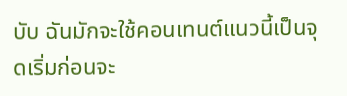บับ ฉันมักจะใช้คอนเทนต์แนวนี้เป็นจุดเริ่มก่อนจะ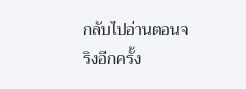กลับไปอ่านตอนจริงอีกครั้ง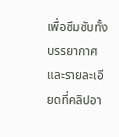เพื่อซึมซับทั้งบรรยากาศและรายละเอียดที่คลิปอา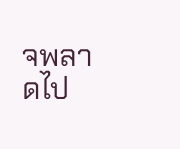จพลาดไป